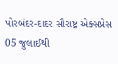પોરબંદર-દાદર સૌરાષ્ટ્ર એક્સપ્રેસ 05 જુલાઈથી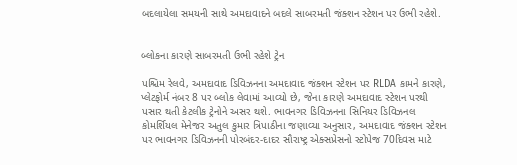બદલાયેલા સમયની સાથે અમદાવાદને બદલે સાબરમતી જંક્શન સ્ટેશન પર ઉભી રહેશે.


બ્લોકના કારણે સાબરમતી ઉભી રહેશે ટ્રેન

પશ્ચિમ રેલવે, અમદાવાદ ડિવિઝનના અમદાવાદ જંક્શન સ્ટેશન પર RLDA કામને કારણે, પ્લેટફોર્મ નંબર 8 પર બ્લોક લેવામાં આવ્યો છે, જેના કારણે અમદાવાદ સ્ટેશન પરથી પસાર થતી કેટલીક ટ્રેનોને અસર થશે. ભાવનગર ડિવિઝનના સિનિયર ડિવિઝનલ કોમર્શિયલ મેનેજર અતુલ કુમાર ત્રિપાઠીના જણાવ્યા અનુસાર, અમદાવાદ જંક્શન સ્ટેશન પર ભાવનગર ડિવિઝનની પોરબંદર-દાદર સૌરાષ્ટ્ર એક્સપ્રેસનો સ્ટોપેજ 70દિવસ માટે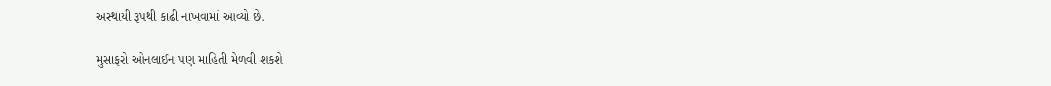અસ્થાયી રૂપથી કાઢી નાખવામાં આવ્યો છે.

મુસાફરો ઓનલાઈન પણ માહિતી મેળવી શકશે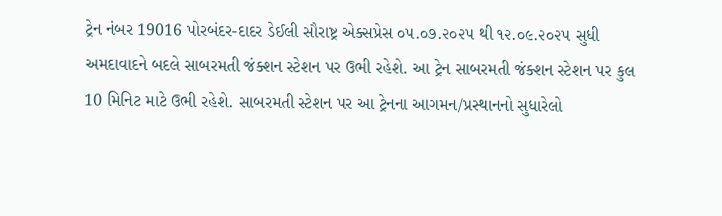ટ્રેન નંબર 19016 પોરબંદર-દાદર ડેઈલી સૌરાષ્ટ્ર એક્સપ્રેસ ૦૫.૦૭.૨૦૨૫ થી ૧૨.૦૯.૨૦૨૫ સુધી અમદાવાદને બદલે સાબરમતી જંક્શન સ્ટેશન પર ઉભી રહેશે. આ ટ્રેન સાબરમતી જંક્શન સ્ટેશન પર કુલ 10 મિનિટ માટે ઉભી રહેશે. સાબરમતી સ્ટેશન પર આ ટ્રેનના આગમન/પ્રસ્થાનનો સુધારેલો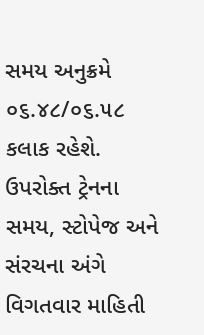સમય અનુક્રમે ૦૬.૪૮/૦૬.૫૮ કલાક રહેશે. ઉપરોક્ત ટ્રેનના સમય, સ્ટોપેજ અને સંરચના અંગે વિગતવાર માહિતી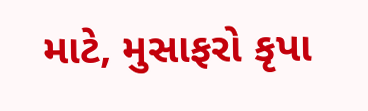માટે, મુસાફરો કૃપા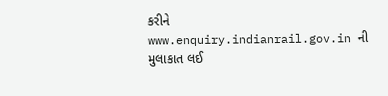કરીને www.enquiry.indianrail.gov.in ની મુલાકાત લઈ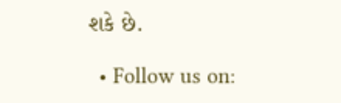શકે છે.

  • Follow us on: